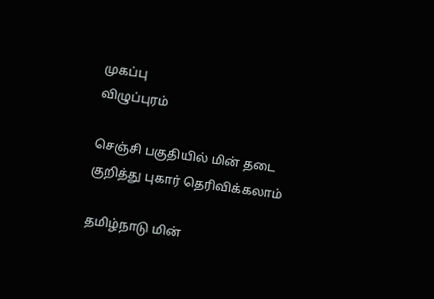முகப்பு
விழுப்புரம்

செஞ்சி பகுதியில் மின் தடை குறித்து புகார் தெரிவிக்கலாம்

தமிழ்நாடு மின்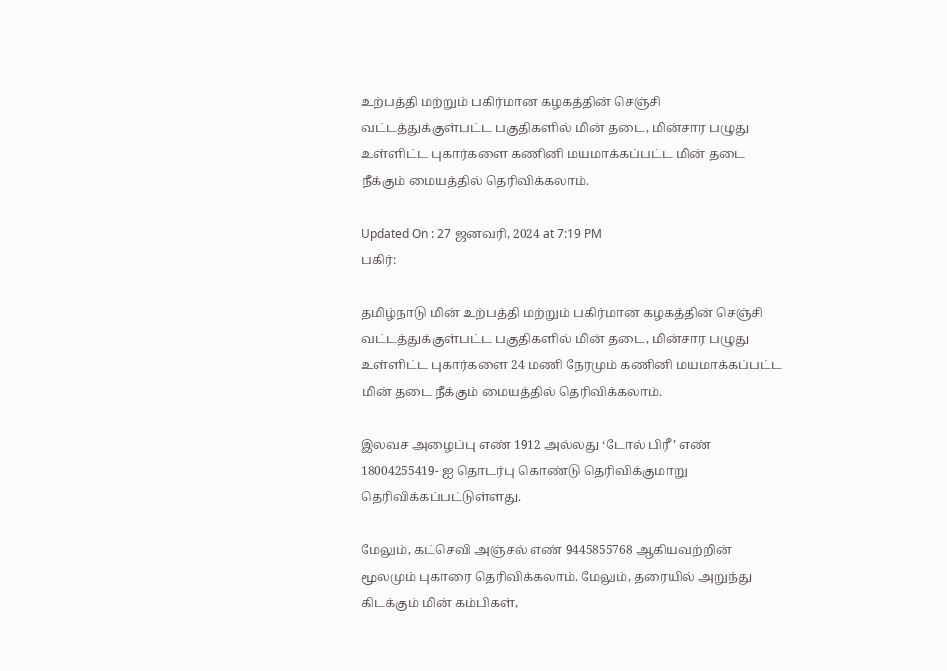உற்பத்தி மற்றும் பகிர்மான கழகத்தின் செஞ்சி வட்டத்துக்குள்பட்ட பகுதிகளில் மின் தடை, மின்சார பழுது உள்ளிட்ட புகார்களை கணினி மயமாக்கப்பட்ட மின் தடை நீக்கும் மையத்தில் தெரிவிக்கலாம்.

Updated On : 27 ஜனவரி, 2024 at 7:19 PM
பகிர்:

தமிழ்நாடு மின் உற்பத்தி மற்றும் பகிர்மான கழகத்தின் செஞ்சி வட்டத்துக்குள்பட்ட பகுதிகளில் மின் தடை, மின்சார பழுது உள்ளிட்ட புகார்களை 24 மணி நேரமும் கணினி மயமாக்கப்பட்ட மின் தடை நீக்கும் மையத்தில் தெரிவிக்கலாம்.

இலவச அழைப்பு எண் 1912 அல்லது ‘டோல் பிரீ’ எண் 18004255419- ஐ தொடர்பு கொண்டு தெரிவிக்குமாறு தெரிவிக்கப்பட்டுள்ளது.

மேலும், கட்செவி அஞ்சல் எண் 9445855768 ஆகியவற்றின் மூலமும் புகாரை தெரிவிக்கலாம். மேலும், தரையில் அறுந்து கிடக்கும் மின் கம்பிகள்,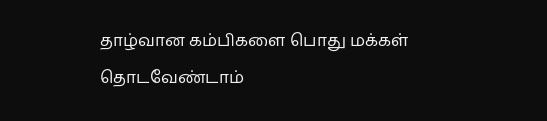தாழ்வான கம்பிகளை பொது மக்கள் தொடவேண்டாம்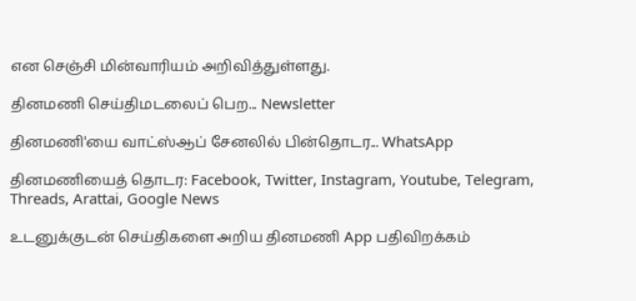என செஞ்சி மின்வாரியம் அறிவித்துள்ளது.

தினமணி செய்திமடலைப் பெற... Newsletter

தினமணி'யை வாட்ஸ்ஆப் சேனலில் பின்தொடர... WhatsApp

தினமணியைத் தொடர: Facebook, Twitter, Instagram, Youtube, Telegram, Threads, Arattai, Google News

உடனுக்குடன் செய்திகளை அறிய தினமணி App பதிவிறக்கம்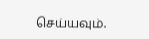செய்யவும்.